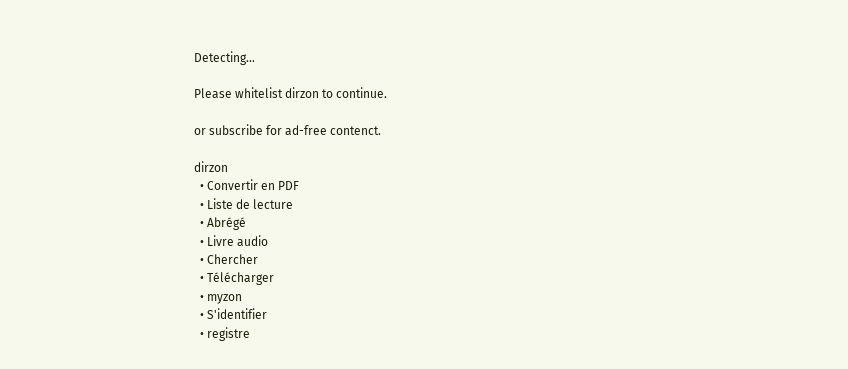Detecting...

Please whitelist dirzon to continue.

or subscribe for ad-free contenct.

dirzon
  • Convertir en PDF
  • Liste de lecture
  • Abrégé
  • Livre audio
  • Chercher
  • Télécharger
  • myzon
  • S'identifier
  • registre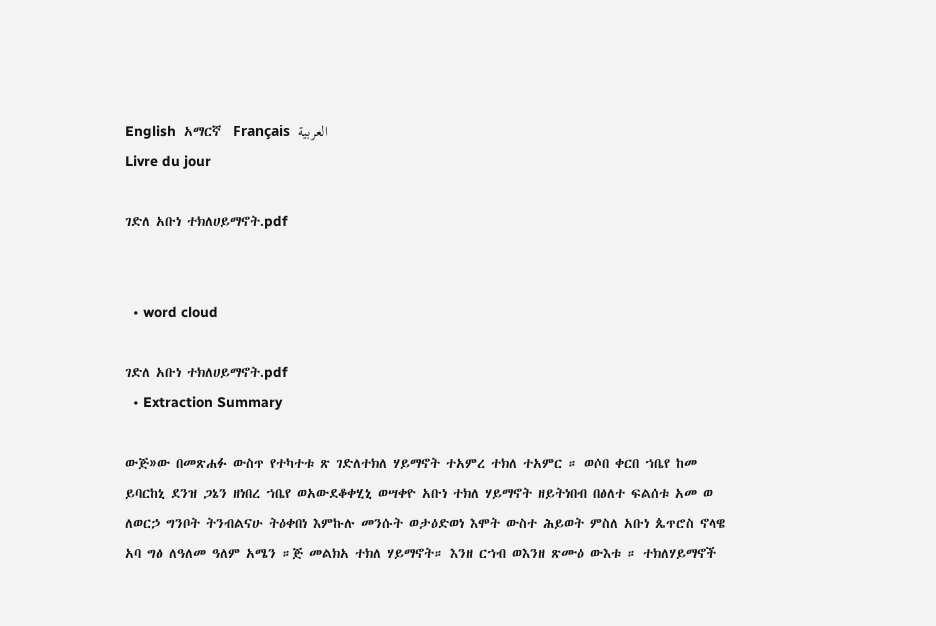English  አማርኛ  Français  العربية
Livre du jour

ገድለ አቡነ ተክለሀይማኖት.pdf


  • word cloud

ገድለ አቡነ ተክለሀይማኖት.pdf
  • Extraction Summary

ውጅ»ው በመጽሐፉ ውስጥ የተካተቱ ጽ ገድለተክለ ሃይማኖት ተአምረ ተክለ ተአምር ። ወሶበ ቀርበ ኀቤየ ከመ ይባርከኒ ደንዝ ጋኔን ዘነበረ ኀቤየ ወአውደቆቀሂኒ ወሣቀዮ አቡነ ተክለ ሃይማኖት ዘይትነበብ በፅለተ ፍልሰቱ አመ ወ ለወርኃ ግንቦት ትንብልናሁ ትዕቀበነ እምኩሉ መንሱት ወታዕድወነ እሞት ውስተ ሕይወት ምስለ አቡነ ጴጥሮስ ኖላዌ አባ ግፅ ለዓለመ ዓለም አሜን ።ጅ መልክአ ተክለ ሃይማኖት። እንዘ ርኀብ ወእንዘ ጽሙዕ ውእቱ ። ተክለሃይማኖች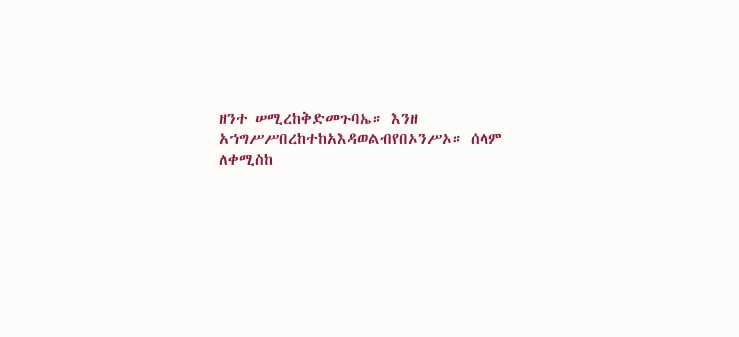ዘንተ ሠሚረከቅድመጉባኤ። እንዘ አኀግሥሥበረከተከአእዳወልብየበኦንሥኦ። ሰላም ለቀሚስከ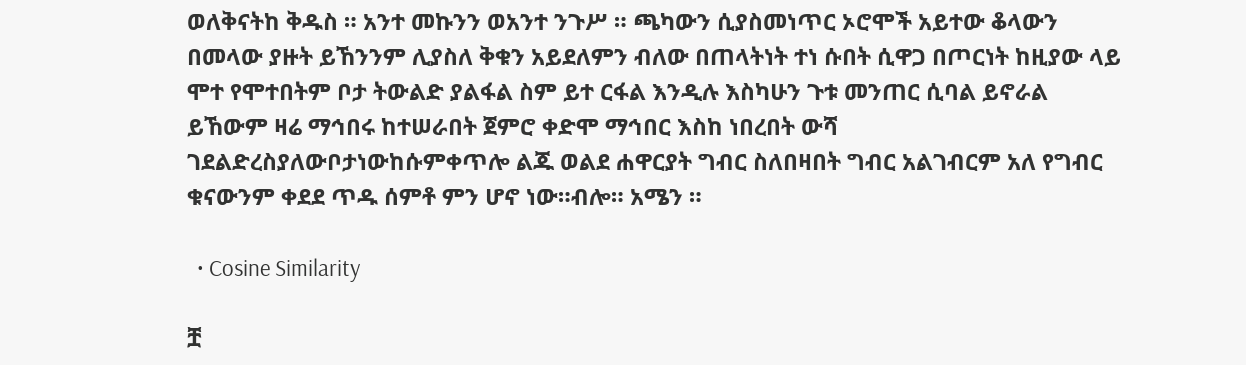ወለቅናትከ ቅዱስ ። አንተ መኩንን ወአንተ ንጉሥ ። ጫካውን ሲያስመነጥር ኦሮሞች አይተው ቆላውን በመላው ያዙት ይኸንንም ሊያስለ ቅቁን አይደለምን ብለው በጠላትነት ተነ ሱበት ሲዋጋ በጦርነት ከዚያው ላይ ሞተ የሞተበትም ቦታ ትውልድ ያልፋል ስም ይተ ርፋል እንዲሉ እስካሁን ጉቱ መንጠር ሲባል ይኖራል ይኸውም ዛሬ ማኅበሩ ከተሠራበት ጀምሮ ቀድሞ ማኅበር እስከ ነበረበት ውሻ ገደልድረስያለውቦታነውከሱምቀጥሎ ልጁ ወልደ ሐዋርያት ግብር ስለበዛበት ግብር አልገብርም አለ የግብር ቁናውንም ቀደደ ጥዱ ሰምቶ ምን ሆኖ ነው።ብሎ። አሜን ።

  • Cosine Similarity

ቿ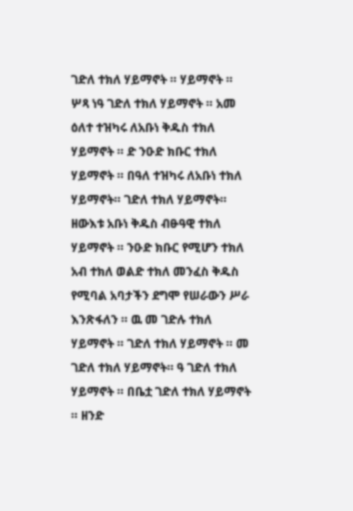ገድለ ተክለ ሃይማኖት ። ሃይማኖት ። ሦጻ ነዓ ገድለ ተክለ ሃይማኖት ። አመ ዕለተ ተዝካሩ ለአቡነ ቅዱስ ተክለ ሃይማኖት ። ድ ንዑድ ክቡር ተክለ ሃይማኖት ። በዓለ ተዝካሩ ለአቡነ ተክለ ሃይማኖት። ገድለ ተክለ ሃይማኖት። ዘውእቱ አቡነ ቅዱስ ብፁዓዊ ተክለ ሃይማኖት ። ንዑድ ክቡር የሚሆን ተክለ አብ ተክለ ወልድ ተክለ መንፈስ ቅዱስ የሚባል አባታችን ደግሞ የሠራውን ሥራ እንጽፋለን ። ዉ መ ገድሉ ተክለ ሃይማኖት ። ገድለ ተክለ ሃይማኖት ። መ ገድለ ተክለ ሃይማኖት። ዓ ገድለ ተክለ ሃይማኖት ። በቤቷ ገድለ ተክለ ሃይማኖት ። ዘንድ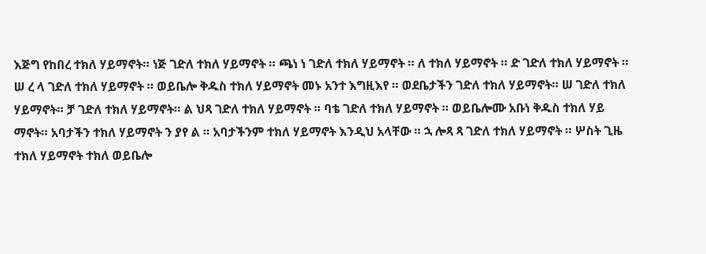እጅግ የከበረ ተክለ ሃይማኖት። ነጅ ገድለ ተክለ ሃይማኖት ። ጫነ ነ ገድለ ተክለ ሃይማኖት ። ለ ተክለ ሃይማኖት ። ድ ገድለ ተክለ ሃይማኖት ። ሠ ረ ላ ገድለ ተክለ ሃይማኖት ። ወይቤሎ ቅዱስ ተክለ ሃይማኖት መኑ አንተ እግዚእየ ። ወደቤታችን ገድለ ተክለ ሃይማኖት። ሠ ገድለ ተክለ ሃይማኖት። ቻ ገድለ ተክለ ሃይማኖት። ል ህጻ ገድለ ተክለ ሃይማኖት ። ባቴ ገድለ ተክለ ሃይማኖት ። ወይቤሎሙ አቡነ ቅዱስ ተክለ ሃይ ማኖት። አባታችን ተክለ ሃይማኖት ን ያየ ል ። አባታችንም ተክለ ሃይማኖት እንዲህ አላቸው ። ኋ ሎጻ ጻ ገድለ ተክለ ሃይማኖት ። ሦስት ጊዜ ተክለ ሃይማኖት ተክለ ወይቤሎ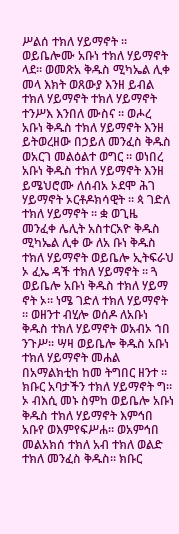ሥልሰ ተክለ ሃይማኖት ። ወይቤሎሙ አቡነ ተክለ ሃይማኖት ላደ። ወመጽአ ቅዱስ ሚካኤል ሊቀ መላ እክት ወጸውያ እንዘ ይብል ተክለ ሃይማኖት ተክለ ሃይማኖት ተንሥእ እንበለ ሙስና ። ወሖረ አቡነ ቅዱስ ተክለ ሃይማኖት እንዘ ይትወረዘው በኃይለ መንፈስ ቅዱስ ወአርገ መልዕልተ ወግር ። ወነበረ አቡነ ቅዱስ ተክለ ሃይማኖት እንዘ ይሜህሮሙ ለሰብአ ኦደሞ ሕገ ሃይማኖት ኦርቶዶክሳዊት ። ጳ ገድለ ተክለ ሃይማኖት ። ቋ ወጊዜ መንፈቀ ሌሊት አስተርአዮ ቅዱስ ሚካኤል ሊቀ ው ለአ ቡነ ቅዱስ ተክለ ሃይማኖት ወይቤሎ ኢትፍራህ ኦ ፈኤ ዳች ተክለ ሃይማኖት ። ጓ ወይቤሎ አቡነ ቅዱስ ተክለ ሃይማ ኖት ኦ። ነሜ ገድለ ተክለ ሃይማኖት ። ወዘንተ ብሂሎ ወሰዶ ለአቡነ ቅዱስ ተክለ ሃይማኖት ወአብኦ ኀበ ንጉሥ። ሣዛ ወይቤሎ ቅዱስ አቡነ ተክለ ሃይማኖት መሐል በአማልክቲከ ከመ ትግበር ዘንተ ። ክቡር አባታችን ተክለ ሃይማኖት ግ። ኦ ብእሲ መኑ ስምከ ወይቤሎ አቡነ ቅዱስ ተክለ ሃይማኖት እምኅበ አቡየ ወእምየፍሥሐ። ወአምኅበ መልአክሰ ተክለ አብ ተክለ ወልድ ተክለ መንፈስ ቅዱስ። ክቡር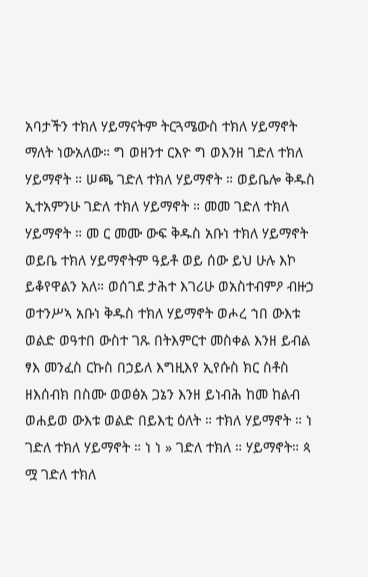አባታችን ተክለ ሃይማናትም ትርጓሜውስ ተክለ ሃይማኖት ማለት ነውአለው። ግ ወዘንተ ርእዮ ግ ወእንዘ ገድለ ተክለ ሃይማኖት ። ሠጫ ገድለ ተክለ ሃይማኖት ። ወይቤሎ ቅዱስ ኢተአምንሁ ገድለ ተክለ ሃይማኖት ። መመ ገድለ ተክለ ሃይማኖት ። መ ር መሙ ውፍ ቅዱስ አቡነ ተክለ ሃይማኖት ወይቤ ተክለ ሃይማኖትም ዓይቶ ወይ ሰው ይህ ሁሉ እኮ ይቆየዋልን አለ። ወሰገደ ታሕተ እገሪሁ ወአስተብምዖ ብዙኃ ወተንሥኣ አቡነ ቅዱስ ተክለ ሃይማኖት ወሖረ ኀበ ውእቱ ወልድ ወዓተበ ውስተ ገጹ በትእምርተ መስቀል እንዘ ይብል ፃእ መንፈስ ርኩስ በኃይለ እግዚእየ ኢየሱስ ክር ስቶስ ዘእሰብክ በስሙ ወወፅአ ጋኔን እንዘ ይነብሕ ከመ ከልብ ወሐይወ ውእቱ ወልድ በይእቲ ዕለት ። ተክለ ሃይማኖት ። ነ ገድለ ተክለ ሃይማኖት ። ነ ነ » ገድለ ተክለ ። ሃይማኖት። ጳ ሟ ገድለ ተክለ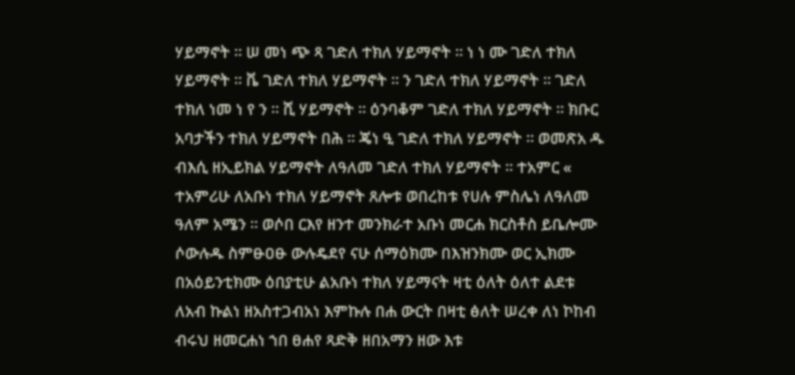ሃይማኖት ። ሠ መነ ጭ ጻ ገድለ ተክለ ሃይማኖት ። ነ ነ ሙ ገድለ ተክለ ሃይማኖት ። ቬ ገድለ ተክለ ሃይማኖት ። ን ገድለ ተክለ ሃይማኖት ። ገድለ ተክለ ነመ ነ የ ን ። ሺ ሃይማኖት ። ዕንባቆም ገድለ ተክለ ሃይማኖት ። ክቡር አባታችን ተክለ ሃይማኖት በሕ ። ጄነ ዒ ገድለ ተክለ ሃይማኖት ። ወመጽአ ዱ ብእሲ ዘኢይክል ሃይማኖት ለዓለመ ገድለ ተክለ ሃይማኖት ። ተአምር « ተአምሪሁ ለአቡነ ተክለ ሃይማኖት ጸሎቱ ወበረከቱ የሀሉ ምስሌነ ለዓለመ ዓለም አሜን ። ወሶበ ርእየ ዘንተ መንክራተ አቡነ መርሐ ክርስቶስ ይቤሎሙ ሶውሉዱ ስምፁዐፁ ውሉዴደየ ናሁ ሰማዕክሙ በእዝንክሙ ወር ኢክሙ በአዕይንቲክሙ ዕበያቲሁ ልአቡነ ተክለ ሃይማናት ዛቲ ዕለት ዕለተ ልደቱ ለአብ ኩልነ ዘአስተጋብአነ እምኩሉ በሐ ውርት በዛቲ ፅለት ሠረቀ ለነ ኮከብ ብሩህ ዘመርሐነ ኀበ ፀሐየ ጻድቅ ዘበአማን ዘው እቱ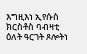እግዚእነ ኢየሱስ ክርስቶስ ባብዛቲ ዕለት ዓርገት ጾሎትነ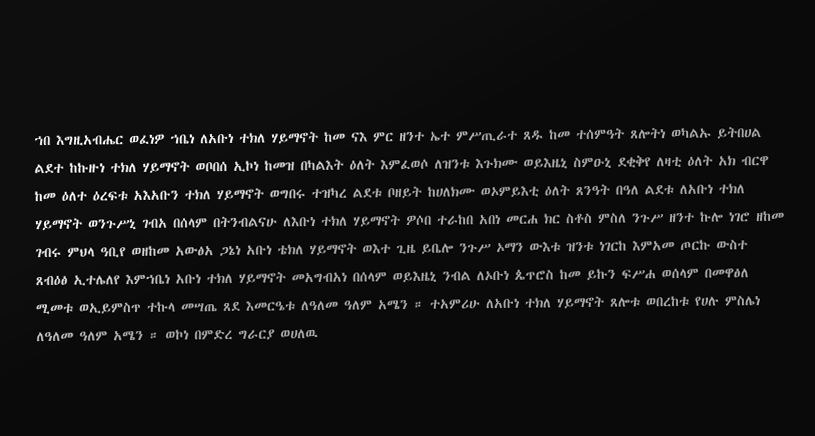ኀበ እግዚአብሔር ወፈነዎ ኀቤነ ለአቡነ ተክለ ሃይማኖት ከመ ናእ ምር ዘንተ ኤተ ምሥጢራተ ጸዱ ከመ ተሰምዓት ጸሎትነ ወካልኡ ይትበሀል ልደተ ከኩዙነ ተክለ ሃይማኖት ወቦበሰ ኢኮነ ከመዝ በካልእት ዕለት እምፈወሶ ለዝንቱ እጉክሙ ወይእዜኒ ስምዑኒ ደቂቅየ ለዛቲ ዕለት አክ ብርዋ ከመ ዕለተ ዕረፍቱ አእአቡን ተክለ ሃይማኖት ወግበሩ ተዝካረ ልደቱ ቦዘይት ከሀለክሙ ወኦምይእቲ ዕለት ጸንዓት በዓለ ልደቱ ለአቡነ ተክለ ሃይማኖት ወንጉሥኒ ገብአ በሰላም በትንብልናሁ ለእቡነ ተክለ ሃይማኖት ዎሶበ ተራከበ አበነ መርሐ ክር ስቶስ ምስለ ንጉሥ ዘንተ ኩሎ ነገሮ ዘከመ ገብሩ ምህላ ዓቢየ ወዘከመ አውፅአ ጋኔነ አቡነ ቴክለ ሃይማኖት ወእተ ጊዜ ይቤሎ ንጉሥ ኦማን ውእቱ ዝንቱ ነገርከ እምአመ ጦርኩ ውስተ ጸብዕፅ ኢተሌለየ እምኀቤነ አቡነ ተክለ ሃይማኖት መአግብአነ በሰላም ወይእዜኒ ንብል ለኦቡነ ጴጥሮስ ከመ ይኩን ፍሥሐ ወሰላም በመዋፅለ ሚመቱ ወኢይምስጥ ተኩላ መሣጤ ጸደ እመርዔቱ ለዓለመ ዓለም አሜን ። ተአምሪሁ ለአቡነ ተክለ ሃይማኖት ጸሎቱ ወበረከቱ የሀሉ ምስሌነ ለዓለመ ዓለም አሜን ። ወኮነ በምድረ ግራርያ ወሀለዉ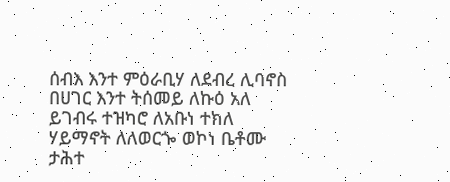ሰብእ እንተ ምዕራቢሃ ለደብረ ሊባኖስ በሀገር እንተ ትሰመይ ለኩዕ አለ ይገብሩ ተዝካሮ ለአቡነ ተክለ ሃይማኖት ለለወርጐ ወኮነ ቤቶሙ ታሕተ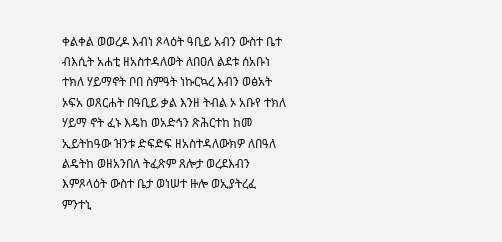ቀልቀል ወወረዶ እብነ ጾላዕት ዓቢይ አብን ውስተ ቤተ ብእሲት አሐቲ ዘአስተዳለወት ለበዐለ ልደቱ ሰአቡነ ተክለ ሃይማኖት ቦበ ስምዓት ነኩርኳረ እብን ወፅአት ኦፍአ ወጸርሐት በዓቢይ ቃል እንዘ ትብል ኦ አቡየ ተክለ ሃይማ ኖት ፈኑ እዴከ ወአድኅን ጽሕርተከ ከመ ኢይትከዓው ዝንቱ ድፍድፍ ዘአስተዳለውክዎ ለበዓለ ልዴትከ ወዘአንበለ ትፈጽም ጸሎታ ወረደእብን እምጾላዕት ውስተ ቤታ ወነሠተ ዙሎ ወኢያትረፈ ምንተኒ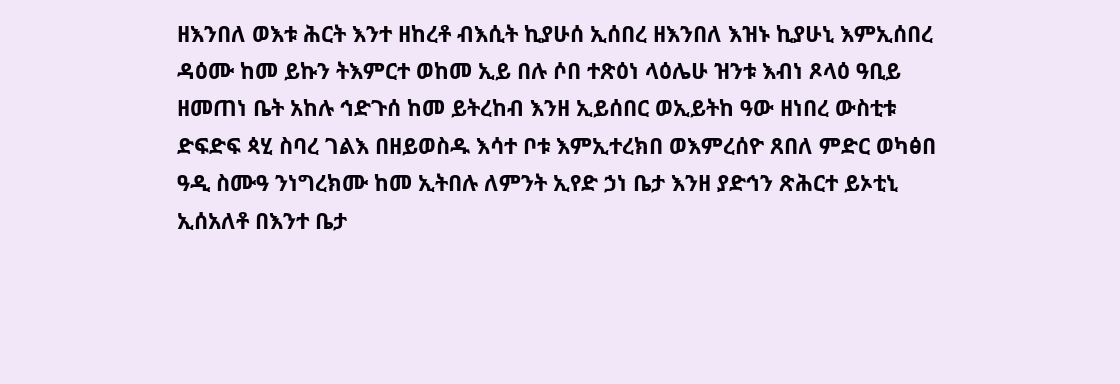ዘእንበለ ወእቱ ሕርት እንተ ዘከረቶ ብእሲት ኪያሁሰ ኢሰበረ ዘእንበለ እዝኑ ኪያሁኒ እምኢሰበረ ዳዕሙ ከመ ይኩን ትእምርተ ወከመ ኢይ በሉ ሶበ ተጽዕነ ላዕሌሁ ዝንቱ እብነ ጾላዕ ዓቢይ ዘመጠነ ቤት አከሉ ኅድጉሰ ከመ ይትረከብ እንዘ ኢይሰበር ወኢይትከ ዓው ዘነበረ ውስቲቱ ድፍድፍ ጳሂ ስባረ ገልእ በዘይወስዱ እሳተ ቦቱ እምኢተረክበ ወእምረሰዮ ጸበለ ምድር ወካፅበ ዓዲ ስሙዓ ንነግረክሙ ከመ ኢትበሉ ለምንት ኢየድ ኃነ ቤታ እንዘ ያድኅን ጽሕርተ ይኦቲኒ ኢሰአለቶ በእንተ ቤታ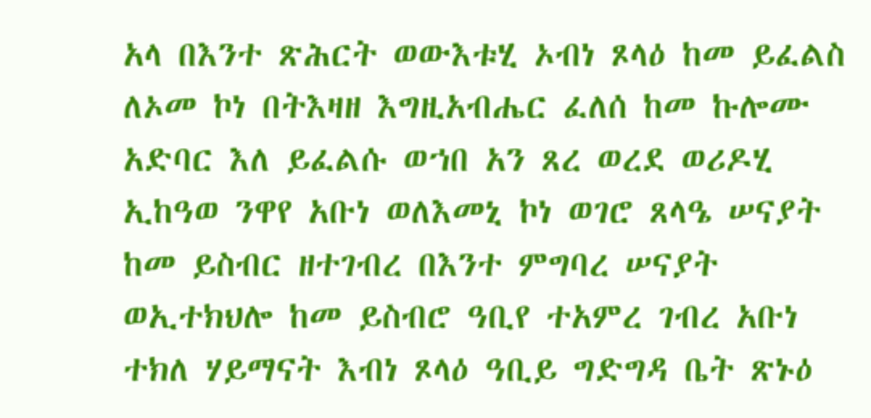አላ በእንተ ጽሕርት ወውእቱሂ ኦብነ ጾላዕ ከመ ይፈልስ ለኦመ ኮነ በትእዛዘ እግዚአብሔር ፈለሰ ከመ ኩሎሙ አድባር እለ ይፈልሱ ወኀበ አን ጸረ ወረደ ወሪዶሂ ኢከዓወ ንዋየ አቡነ ወለእመኒ ኮነ ወገሮ ጸላዔ ሠናያት ከመ ይስብር ዘተገብረ በእንተ ምግባረ ሠናያት ወኢተክህሎ ከመ ይስብሮ ዓቢየ ተአምረ ገብረ አቡነ ተክለ ሃይማናት እብነ ጾላዕ ዓቢይ ግድግዳ ቤት ጽኑዕ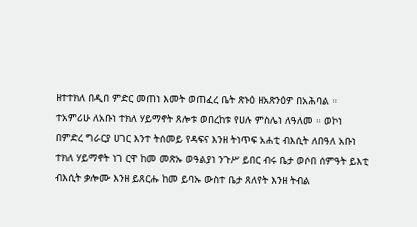ዘተተክለ በዲበ ምድር መጠነ እመት ወጠፈረ ቤት ጽኑዕ ዘአጽንዕዎ በአሕባል ። ተአምሪሁ ለአቡነ ተክለ ሃይማኖት ጸሎቱ ወበረከቱ የሀሉ ምስሌነ ለዓለመ ። ወኮነ በምድረ ግራርያ ሀገር እንተ ትሰመይ የዳፍና እንዘ ትነጥፍ አሐቲ ብእሲት ለበዓለ አቡነ ተክለ ሃይማኖት ነገ ርዋ ከመ መጽኡ ወዓልያነ ንጉሥ ይበር ብሩ ቤታ ወሶበ ሰምዓት ይእቲ ብእሲት ቃሎሙ እንዘ ይጸርሑ ከመ ይባኡ ውስተ ቤታ ጸለየት እንዘ ትብል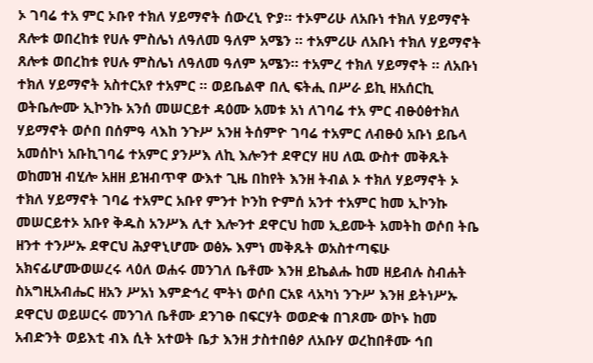ኦ ገባሬ ተአ ምር ኦቡየ ተክለ ሃይማኖት ሰውረኒ ዮያ። ተኦምሪሁ ለአቡነ ተክለ ሃይማኖት ጸሎቱ ወበረከቱ የሀሉ ምስሌነ ለዓለመ ዓለም አሜን ። ተአምሪሁ ለአቡነ ተክለ ሃይማኖት ጸሎቱ ወበረከቱ የሀሉ ምስሌነ ለዓለመ ዓለም አሜን። ተአምረ ተክለ ሃይማኖት ። ለአቡነ ተክለ ሃይማኖት አስተርአየ ተአምር ። ወይቤልዋ በሊ ፍትሒ በሥራ ይኪ ዘአሰርኪ ወትቤሎሙ ኢኮንኩ አንሰ መሠርይተ ዳዕሙ አመቱ አነ ለገባሬ ተአ ምር ብፁዕፅተክለ ሃይማኖት ወሶበ በሰምዓ ላእከ ንጉሥ አንዘ ትሰምዮ ገባሬ ተአምር ለብፁዕ አቡነ ይቤላ አመሰኮነ አቡኪገባሬ ተአምር ያንሥእ ለኪ እሎንተ ደዋርሃ ዘሀ ለዉ ውስተ መቅጹት ወከመዝ ብሂሎ አዘዘ ይዝብጥዋ ውእተ ጊዜ በከየት እንዘ ትብል ኦ ተክለ ሃይማኖት ኦ ተክለ ሃይማኖት ገባሬ ተአምር አቡየ ምንተ ኮንከ ዮምሰ አንተ ተአምር ከመ ኢኮንኩ መሠርይተኦ አቡየ ቅዱስ አንሥእ ሊተ እሎንተ ደዋርህ ከመ ኢይሙት አመትከ ወሶበ ትቤ ዘንተ ተንሥኡ ደዋርህ ሕያዋኒሆሙ ወፅኡ እምነ መቅጹት ወአስተጣፍሁ አክናፊሆሙወሠረሩ ላዕለ ወሐሩ መንገለ ቤቶሙ እንዘ ይኬልሑ ከመ ዘይብሉ ስብሐት ስአግዚአብሔር ዘአን ሥአነ እምድኅረ ሞትነ ወሶበ ርአዩ ላአካነ ንጉሥ እንዘ ይትነሥኡ ደዋርህ ወይሠርሩ መንገለ ቤቶሙ ደንገፁ በፍርሃት ወወድቁ በገጾሙ ወኮኑ ከመ አብድንት ወይእቲ ብእ ሲት አተወት ቤታ እንዘ ታስተበፅዖ ለአቡሃ ወረከበቶሙ ኅበ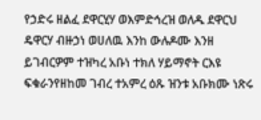የኃድሩ ዘልፈ ደዋርሂሃ ወእምድኅረዝ ወለዱ ደዋርህ ዴዋርሃ ብዙኃነ ወሀለዉ እንከ ውሉዶሙ እንዘ ይገብርዎም ተዝካረ አቡነ ተክለ ሃይማኖት ርእዩ ፍቁራንየዘከመ ገብረ ተአምረ ዕጹ ዝንቱ አቡክሙ ነጽሩ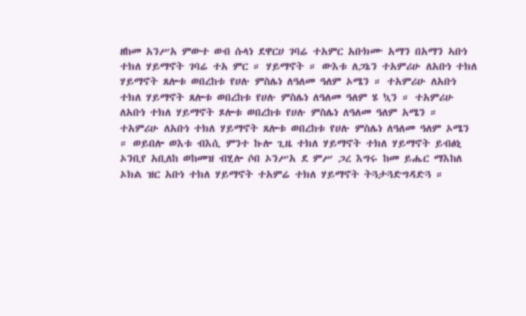ዘከመ አንሥአ ምውተ ወብ ሱላነ ደዋርሀ ገባሬ ተአምር አቡክሙ አማን በአማን ኣቡነ ተክለ ሃይማኖት ገባሬ ተአ ምር ። ሃይማኖት ። ውእቱ ለጋኔን ተአምሪሁ ለአቡነ ተክለ ሃይማኖት ጸሎቱ ወበረከቱ የሀሉ ምስሌነ ለዓለመ ዓለም ኦሜን ። ተአምሪሁ ለአቡነ ተክለ ሃይማኖት ጸሎቱ ወበረከቱ የሀሉ ምስሌነ ለዓለመ ዓለም ሄ ኳን ። ተአምሪሁ ለአቡነ ተክለ ሃይማኖት ጾሎቱ ወበረከቱ የሀሉ ምስሌነ ለዓለመ ዓለም አሜን ። ተአምሪሁ ለአቡነ ተክለ ሃይማኖት ጸሎቱ ወበረከቱ የሀሉ ምስሌነ ለዓለመ ዓለም ኦሜን ። ወይበሎ ወእቱ ብእሲ ምንተ ኩሎ ጊዜ ተክለ ሃይማኖት ተክለ ሃይማኖት ይብፅኒ ኦንቢየ አቢለከ ወከመዝ ብሂሎ ሶበ ኦንሥአ ደ ምሥ ጋረ እግሩ ከመ ይሔር ማእከለ ኦክል ዝር አቡነ ተክለ ሃይማኖት ተአምሬ ተክለ ሃይማኖት ትጓታጓድግዳድጓ ።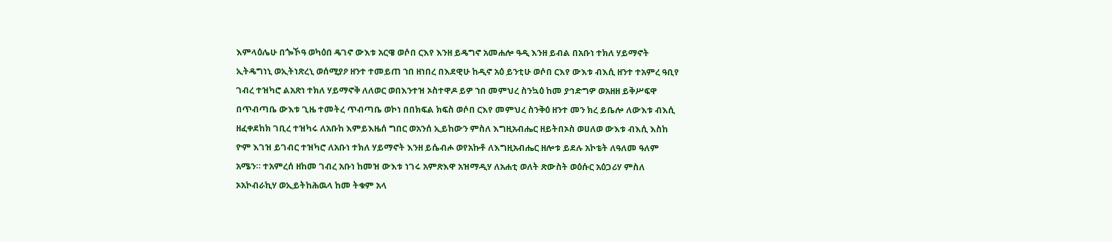እምላዕሌሁ በጐኾዓ ወካዕበ ዴገኖ ውእቱ አርዌ ወሶበ ርእየ እንዘ ይዴግኖ አመሐሎ ዓዲ እንዘ ይብል በአቡነ ተክለ ሃይማኖት ኢትዴግነኒ ወኢትነጽረኒ ወሰሚያዖ ዘንተ ተመይጠ ኀበ ዘነበረ በእደዊሁ ከዲኖ አዕ ይንቲሁ ወሶበ ርእየ ውእቱ ብእሲ ዘንተ ተአምረ ዓቢየ ገብረ ተዝካሮ ልአጽነ ተክለ ሃይማኖቅ ለለወር ወበእንተዝ ኦስተዋዶ ይዎ ኀበ መምህረ ስንኳዕ ከመ ያኅድግዎ ወአዘዘ ይቅሥፍዋ በጥብጣቤ ውእቱ ጊዜ ተመትረ ጥብጣቤ ወኮነ በበክፍል ክፍስ ወሶበ ርእየ መምህረ ስንቅዕ ዘንተ መን ክረ ይቤሎ ለውእቱ ብእሲ ዘፈቀደከክ ገቢረ ተዝካሩ ለአቡከ እምይእዜሰ ግበር ወአንሰ ኢይከውን ምስለ እግዚአብሔር ዘይትበኦስ ወሀለወ ውእቱ ብእሲ እስከ ዮም እገዝ ይገብር ተዝካሮ ለአቡነ ተክለ ሃይማኖት እንዘ ይሴብሖ ወየአኩቶ ለእግዚአብሔር ዘሎቱ ይደሉ አኮቴት ለዓለመ ዓለም አሜን። ተአምረሰ ዘከመ ገብረ አቡነ ከመዝ ውእቱ ነገሩ አምጽእዋ አዝማዲሃ ለአሐቲ ወለት ጽውስት ወዕሱር አዕጋሪሃ ምስለ ኦአኮብራኪሃ ወኢይትከሕዉላ ከመ ትቁም አላ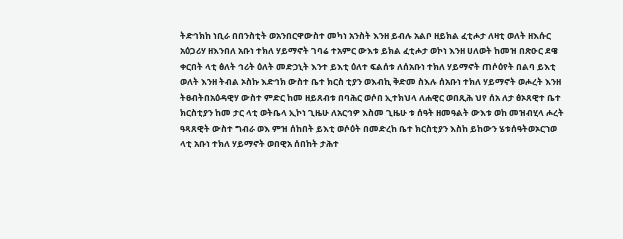ትድኅክከ ነቢራ በበንስቲት ወአንበርዋውስተ መካነ አንስት እንዘ ይብሉ አልቦ ዘይክል ፈቲሖታ ለዛቲ ወለት ዘእሱር አዕጋሪሃ ዘእንበለ አቡነ ተክለ ሃይማኖት ገባሬ ተአምር ውእቱ ይክል ፈቲሖታ ወኮነ እንዘ ሀለወት ከመዝ በጽዑር ደዌ ቀርበት ላቲ ፅለት ኅሪት ዕለት መድኃኒት እንተ ይእቲ ዕለተ ፍልሰቱ ለሰአቡነ ተክለ ሃይማኖት ጠሶዕየት በልባ ይእቲ ወለት እንዘ ትብል ኦስኩ እድኅክ ውስተ ቤተ ክርስ ቲያን ወእብኪ ቅድመ ስእሉ ሰአቡነ ተክለ ሃይማኖት ወሖረት እንዘ ትፀብትበአዕዳዊሃ ውስተ ምድር ከመ ዘይጸብቱ በባሕር ወሶበ ኢተክህላ ለሐዊር ወበጺሕ ህየ ሰአ ለታ ፅኦጸዊተ ቤተ ክርስቲያን ከመ ታር ላቲ ወትቤላ ኢኮነ ጊዜሁ ለአርኅዎ እስመ ጊዜሁ ቱ ሰዓት ዘመዓልት ውእቱ ወከ መዝብሂላ ሖረት ዓጻጸዊት ውስተ ግብራ ወእ ምዝ ሰከበት ይእቲ ወሶዕት በመድረከ ቤተ ክርስቲያን እስከ ይከውን ሄቱሰዓትወኦርኀወ ላቲ አቡነ ተክለ ሃይማኖት ወበዊአ ሰበከት ታሕተ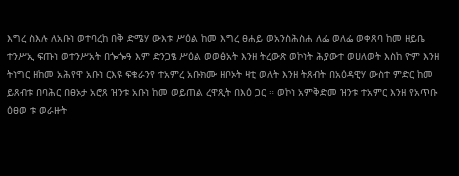እግረ ስእሉ ለአቡነ ወተባረከ በቅ ድሜሃ ውእቱ ሥዕል ከመ እግረ ፀሐይ ወአንስሕስሐ ለፌ ወለፌ ወቀጸባ ከመ ዘይቤ ተንሥኢ ፍጡነ ወተንሥአት በጐጐዓ እም ድንጋፄ ሥዕል ወወፅአት እንዘ ትረውጽ ወኮነት ሕያውተ ወሀለወት እስከ ዮም እንዘ ትነግር ዘከመ አሕየዋ አቡነ ርእዩ ፍቁራንየ ተአምረ አቡክሙ ዘቦኦት ዛቲ ወለት እንዘ ትጸብት በአዕዳዊሃ ውስተ ምድር ከመ ይጸብቱ በባሕር በፀኦታ አሮጸ ዝንቱ አቡነ ከመ ወይጠል ረዋጺት በእዕ ጋር ። ወኮነ አምቅድመ ዝንቱ ተአምር እንዘ የአጥቡ ዕፀወ ቱ ወራዙት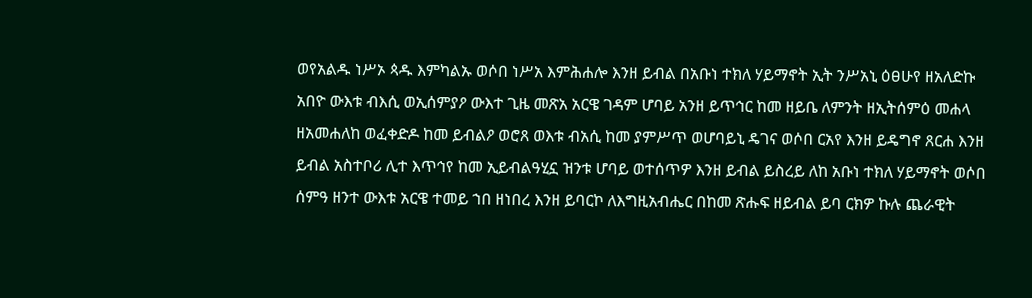ወየአልዱ ነሥኦ ጳዱ እምካልኡ ወሶበ ነሥአ እምሕሐሎ እንዘ ይብል በአቡነ ተክለ ሃይማኖት ኢት ንሥአኒ ዕፀሁየ ዘአለድኩ አበዮ ውእቱ ብእሲ ወኢሰምያዖ ውእተ ጊዜ መጽአ አርዌ ገዳም ሆባይ አንዘ ይጥኅር ከመ ዘይቤ ለምንት ዘኢትሰምዕ መሐላ ዘአመሐለከ ወፈቀድዶ ከመ ይብልዖ ወሮጸ ወእቱ ብአሲ ከመ ያምሥጥ ወሆባይኒ ዴገና ወሶበ ርአየ እንዘ ይዴግኖ ጸርሐ እንዘ ይብል አስተቦሪ ሊተ እጥኅየ ከመ ኢይብልዓሂኗ ዝንቱ ሆባይ ወተሰጥዎ እንዘ ይብል ይስረይ ለከ አቡነ ተክለ ሃይማኖት ወሶበ ሰምዓ ዘንተ ውእቱ አርዌ ተመይ ኀበ ዘነበረ እንዘ ይባርኮ ለእግዚአብሔር በከመ ጽሑፍ ዘይብል ይባ ርክዎ ኩሉ ጨራዊት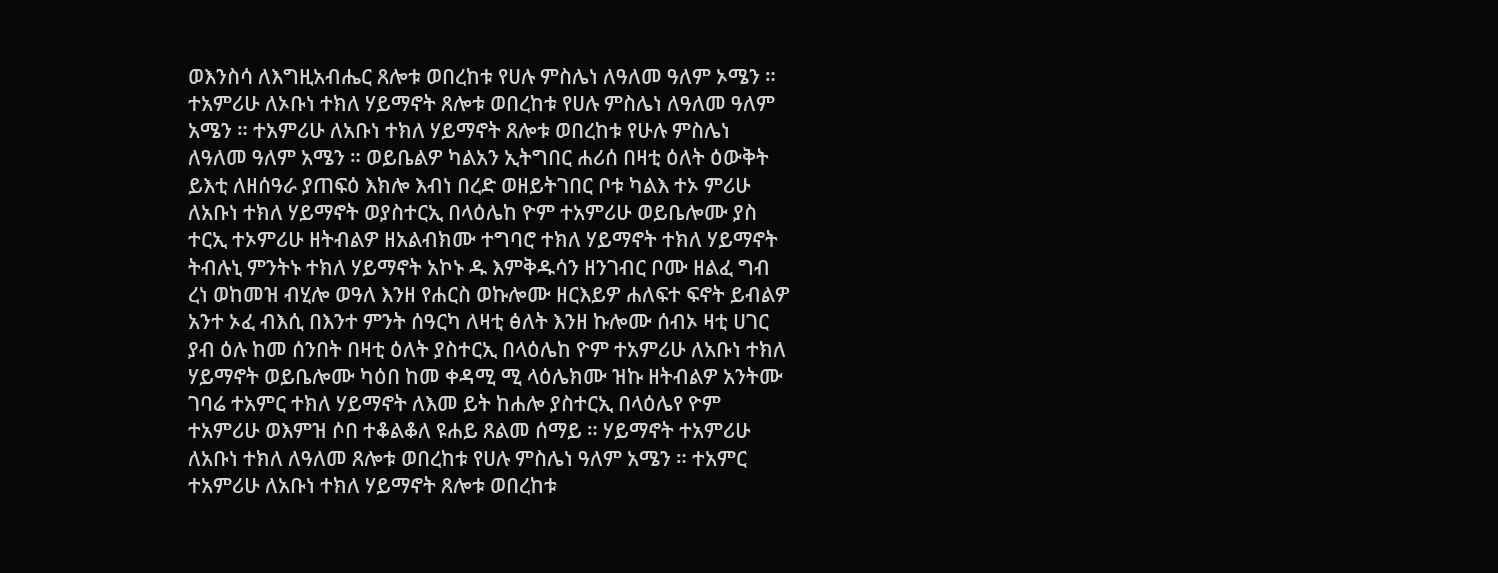ወእንስሳ ለእግዚአብሔር ጸሎቱ ወበረከቱ የሀሉ ምስሌነ ለዓለመ ዓለም ኦሜን ። ተአምሪሁ ለኦቡነ ተክለ ሃይማኖት ጸሎቱ ወበረከቱ የሀሉ ምስሌነ ለዓለመ ዓለም አሜን ። ተአምሪሁ ለአቡነ ተክለ ሃይማኖት ጸሎቱ ወበረከቱ የሁሉ ምስሌነ ለዓለመ ዓለም አሜን ። ወይቤልዎ ካልአን ኢትግበር ሐሪሰ በዛቲ ዕለት ዕውቅት ይእቲ ለዘሰዓራ ያጠፍዕ እክሎ እብነ በረድ ወዘይትገበር ቦቱ ካልእ ተኦ ምሪሁ ለአቡነ ተክለ ሃይማኖት ወያስተርኢ በላዕሌከ ዮም ተአምሪሁ ወይቤሎሙ ያስ ተርኢ ተኦምሪሁ ዘትብልዎ ዘአልብክሙ ተግባሮ ተክለ ሃይማኖት ተክለ ሃይማኖት ትብሉኒ ምንትኑ ተክለ ሃይማኖት አኮኑ ዱ እምቅዱሳን ዘንገብር ቦሙ ዘልፈ ግብ ረነ ወከመዝ ብሂሎ ወዓለ እንዘ የሐርስ ወኩሎሙ ዘርእይዎ ሐለፍተ ፍኖት ይብልዎ አንተ ኦፈ ብእሲ በእንተ ምንት ሰዓርካ ለዛቲ ፅለት እንዘ ኩሎሙ ሰብኦ ዛቲ ሀገር ያብ ዕሉ ከመ ሰንበት በዛቲ ዕለት ያስተርኢ በላዕሌከ ዮም ተአምሪሁ ለአቡነ ተክለ ሃይማኖት ወይቤሎሙ ካዕበ ከመ ቀዳሚ ሚ ላዕሌክሙ ዝኩ ዘትብልዎ አንትሙ ገባሬ ተአምር ተክለ ሃይማኖት ለእመ ይት ከሐሎ ያስተርኢ በላዕሌየ ዮም ተአምሪሁ ወእምዝ ሶበ ተቆልቆለ ዩሐይ ጸልመ ሰማይ ። ሃይማኖት ተአምሪሁ ለአቡነ ተክለ ለዓለመ ጸሎቱ ወበረከቱ የሀሉ ምስሌነ ዓለም አሜን ። ተአምር ተአምሪሁ ለአቡነ ተክለ ሃይማኖት ጸሎቱ ወበረከቱ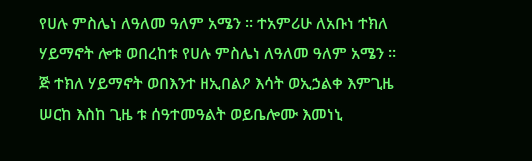የሀሉ ምስሌነ ለዓለመ ዓለም አሜን ። ተአምሪሁ ለአቡነ ተክለ ሃይማኖት ሎቱ ወበረከቱ የሀሉ ምስሌነ ለዓለመ ዓለም አሜን ። ጅ ተክለ ሃይማኖት ወበእንተ ዘኢበልዖ እሳት ወኢኃልቀ እምጊዜ ሠርከ እስከ ጊዜ ቱ ሰዓተመዓልት ወይቤሎሙ እመነኒ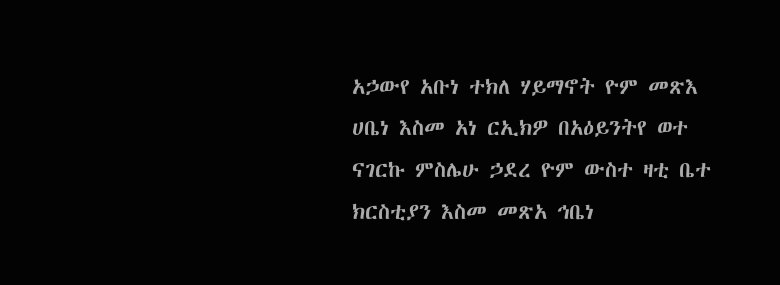አኃውየ አቡነ ተክለ ሃይማኖት ዮም መጽእ ሀቤነ እስመ አነ ርኢክዎ በአዕይንትየ ወተ ናገርኩ ምስሌሁ ኃደረ ዮም ውስተ ዛቲ ቤተ ክርስቲያን እስመ መጽአ ኅቤነ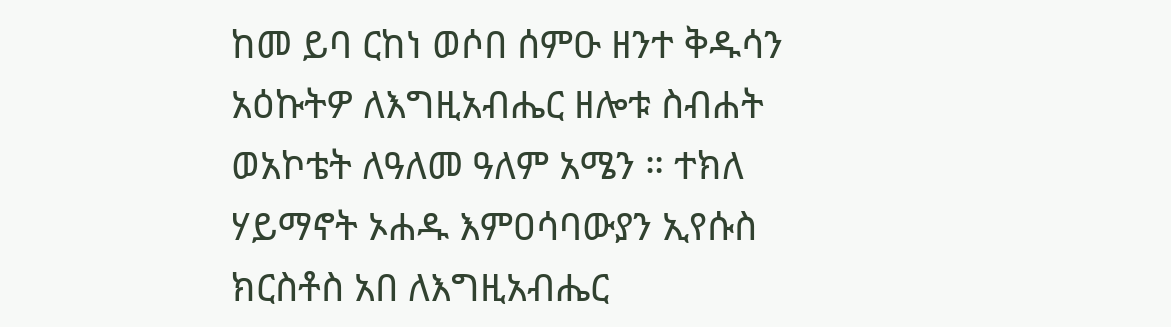ከመ ይባ ርከነ ወሶበ ሰምዑ ዘንተ ቅዱሳን አዕኩትዎ ለእግዚአብሔር ዘሎቱ ስብሐት ወአኮቴት ለዓለመ ዓለም አሜን ። ተክለ ሃይማኖት ኦሐዱ እምዐሳባውያን ኢየሱስ ክርስቶስ አበ ለእግዚአብሔር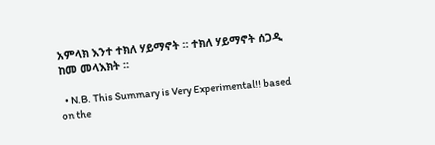አምላክ እንተ ተክለ ሃይማኖት ። ተክለ ሃይማኖት ሰጋዲ ከመ መላእክት ።

  • N.B. This Summary is Very Experimental!! based on the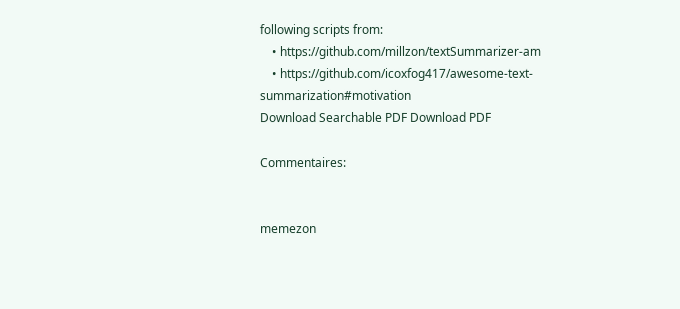following scripts from:
    • https://github.com/millzon/textSummarizer-am
    • https://github.com/icoxfog417/awesome-text-summarization#motivation
Download Searchable PDF Download PDF

Commentaires:


memezon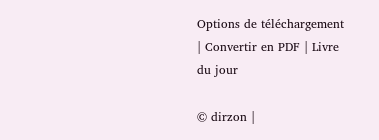Options de téléchargement | Convertir en PDF | Livre du jour

© dirzon |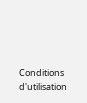Conditions d'utilisation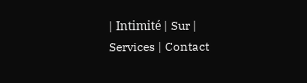| Intimité | Sur | Services | Contact